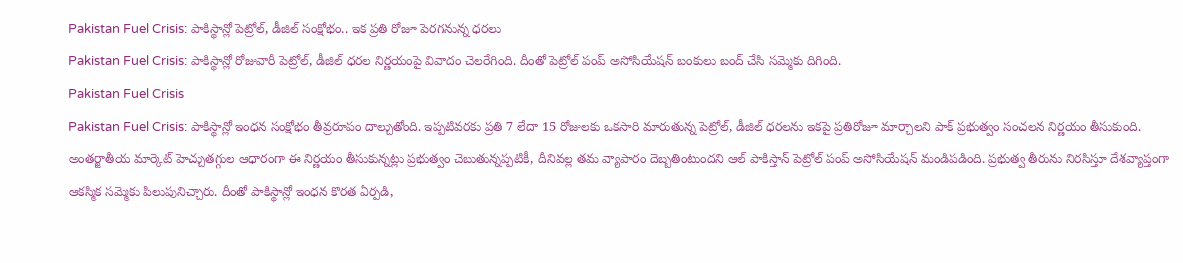Pakistan Fuel Crisis: పాకిస్థాన్లో పెట్రోల్, డీజిల్ సంక్షోభం.. ఇక ప్రతి రోజూ పెరగనున్న ధరలు
Pakistan Fuel Crisis: పాకిస్థాన్లో రోజువారీ పెట్రోల్, డీజిల్ ధరల నిర్ణయంపై వివాదం చెలరేగింది. దీంతో పెట్రోల్ పంప్ అసోసియేషన్ బంకులు బంద్ చేసి సమ్మెకు దిగింది.
Pakistan Fuel Crisis
Pakistan Fuel Crisis: పాకిస్థాన్లో ఇంధన సంక్షోభం తీవ్రరూపం దాల్చుతోంది. ఇప్పటివరకు ప్రతి 7 లేదా 15 రోజులకు ఒకసారి మారుతున్న పెట్రోల్, డీజిల్ ధరలను ఇకపై ప్రతిరోజూ మార్చాలని పాక్ ప్రభుత్వం సంచలన నిర్ణయం తీసుకుంది. అంతర్జాతీయ మార్కెట్ హెచ్చుతగ్గుల ఆధారంగా ఈ నిర్ణయం తీసుకున్నట్లు ప్రభుత్వం చెబుతున్నప్పటికీ, దీనివల్ల తమ వ్యాపారం దెబ్బతింటుందని ఆల్ పాకిస్తాన్ పెట్రోల్ పంప్ అసోసియేషన్ మండిపడింది. ప్రభుత్వ తీరును నిరసిస్తూ దేశవ్యాప్తంగా ఆకస్మిక సమ్మెకు పిలుపునిచ్చారు. దీంతో పాకిస్థాన్లో ఇంధన కొరత ఏర్పడి,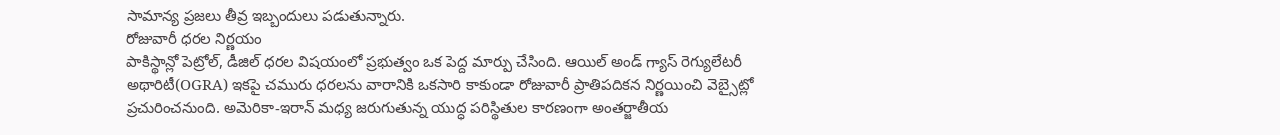సామాన్య ప్రజలు తీవ్ర ఇబ్బందులు పడుతున్నారు.
రోజువారీ ధరల నిర్ణయం
పాకిస్థాన్లో పెట్రోల్, డీజిల్ ధరల విషయంలో ప్రభుత్వం ఒక పెద్ద మార్పు చేసింది. ఆయిల్ అండ్ గ్యాస్ రెగ్యులేటరీ అథారిటీ(OGRA) ఇకపై చమురు ధరలను వారానికి ఒకసారి కాకుండా రోజువారీ ప్రాతిపదికన నిర్ణయించి వెబ్సైట్లో ప్రచురించనుంది. అమెరికా-ఇరాన్ మధ్య జరుగుతున్న యుద్ధ పరిస్థితుల కారణంగా అంతర్జాతీయ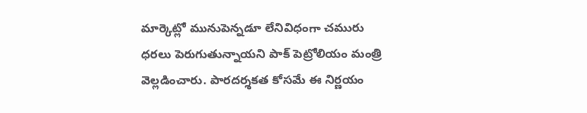మార్కెట్లో మునుపెన్నడూ లేనివిధంగా చమురు ధరలు పెరుగుతున్నాయని పాక్ పెట్రోలియం మంత్రి వెల్లడించారు. పారదర్శకత కోసమే ఈ నిర్ణయం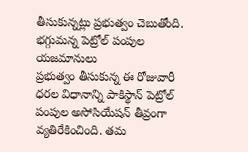తీసుకున్నట్లు ప్రభుత్వం చెబుతోంది.
భగ్గుమన్న పెట్రోల్ పంపుల యజమానులు
ప్రభుత్వం తీసుకున్న ఈ రోజువారీ ధరల విధానాన్ని పాకిస్థాన్ పెట్రోల్ పంపుల అసోసియేషన్ తీవ్రంగా వ్యతిరేకించింది. తమ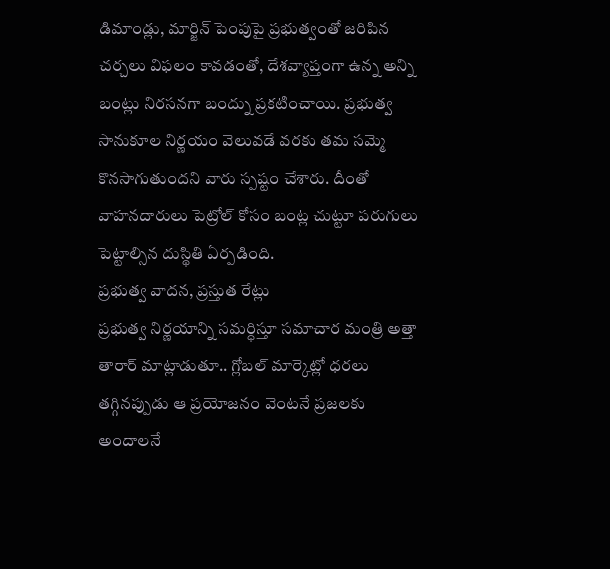డిమాండ్లు, మార్జిన్ పెంపుపై ప్రభుత్వంతో జరిపిన చర్చలు విఫలం కావడంతో, దేశవ్యాప్తంగా ఉన్న అన్ని బంట్లు నిరసనగా బంద్ను ప్రకటించాయి. ప్రభుత్వ సానుకూల నిర్ణయం వెలువడే వరకు తమ సమ్మె కొనసాగుతుందని వారు స్పష్టం చేశారు. దీంతో వాహనదారులు పెట్రోల్ కోసం బంట్ల చుట్టూ పరుగులు పెట్టాల్సిన దుస్థితి ఏర్పడింది.
ప్రభుత్వ వాదన, ప్రస్తుత రేట్లు
ప్రభుత్వ నిర్ణయాన్ని సమర్ధిస్తూ సమాచార మంత్రి అత్తా తారార్ మాట్లాడుతూ.. గ్లోబల్ మార్కెట్లో ధరలు తగ్గినప్పుడు ఆ ప్రయోజనం వెంటనే ప్రజలకు అందాలనే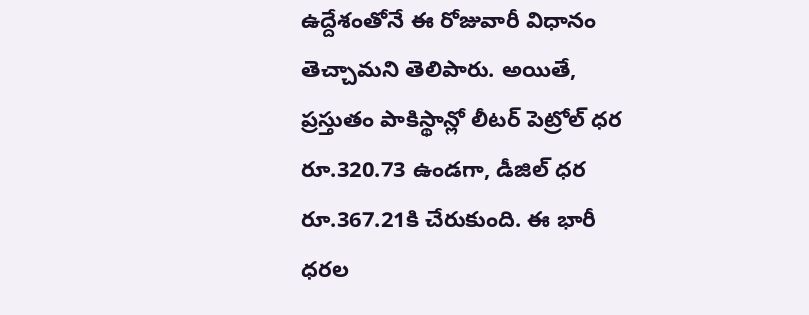ఉద్దేశంతోనే ఈ రోజువారీ విధానం తెచ్చామని తెలిపారు. అయితే, ప్రస్తుతం పాకిస్థాన్లో లీటర్ పెట్రోల్ ధర రూ.320.73 ఉండగా, డీజిల్ ధర రూ.367.21కి చేరుకుంది. ఈ భారీ ధరల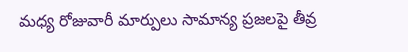మధ్య రోజువారీ మార్పులు సామాన్య ప్రజలపై తీవ్ర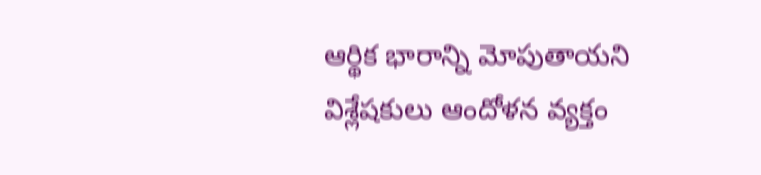ఆర్థిక భారాన్ని మోపుతాయని విశ్లేషకులు ఆందోళన వ్యక్తం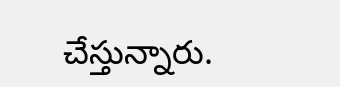చేస్తున్నారు.